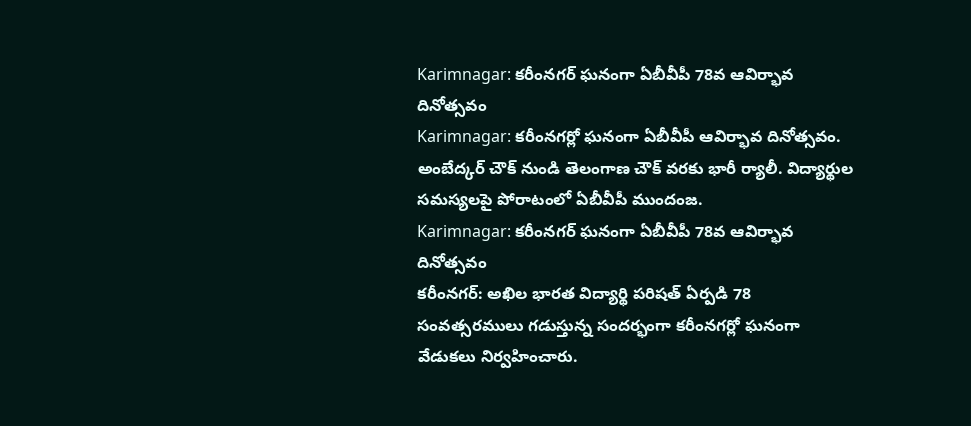Karimnagar: కరీంనగర్ ఘనంగా ఏబీవీపీ 78వ ఆవిర్భావ దినోత్సవం
Karimnagar: కరీంనగర్లో ఘనంగా ఏబీవీపీ ఆవిర్భావ దినోత్సవం. అంబేద్కర్ చౌక్ నుండి తెలంగాణ చౌక్ వరకు భారీ ర్యాలీ. విద్యార్థుల సమస్యలపై పోరాటంలో ఏబీవీపీ ముందంజ.
Karimnagar: కరీంనగర్ ఘనంగా ఏబీవీపీ 78వ ఆవిర్భావ దినోత్సవం
కరీంనగర్: అఖిల భారత విద్యార్థి పరిషత్ ఏర్పడి 78 సంవత్సరములు గడుస్తున్న సందర్భంగా కరీంనగర్లో ఘనంగా వేడుకలు నిర్వహించారు.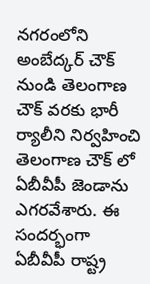నగరంలోని అంబేద్కర్ చౌక్ నుండి తెలంగాణ చౌక్ వరకు భారీ ర్యాలీని నిర్వహించి తెలంగాణ చౌక్ లో ఏబీవీపీ జెండాను ఎగరవేశారు. ఈ సందర్భంగా ఏబీవీపీ రాష్ట్ర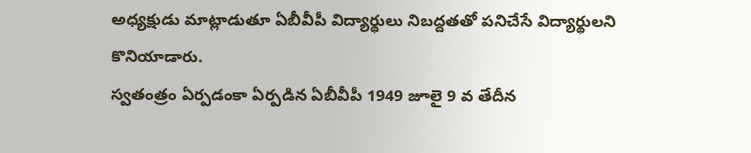అధ్యక్షుడు మాట్లాడుతూ ఏబీవీపీ విద్యార్థులు నిబద్దతతో పనిచేసే విద్యార్థులని కొనియాడారు.
స్వతంత్రం ఏర్పడంకా ఏర్పడిన ఏబీవీపీ 1949 జూలై 9 వ తేదీన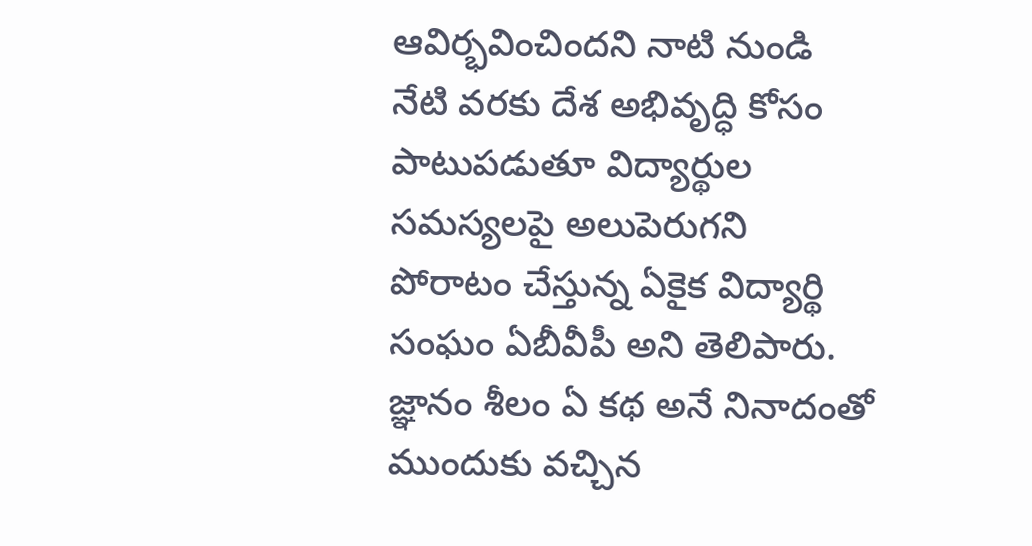ఆవిర్భవించిందని నాటి నుండి నేటి వరకు దేశ అభివృద్ధి కోసం పాటుపడుతూ విద్యార్థుల సమస్యలపై అలుపెరుగని పోరాటం చేస్తున్న ఏకైక విద్యార్థి సంఘం ఏబీవీపీ అని తెలిపారు. జ్ఞానం శీలం ఏ కథ అనే నినాదంతో ముందుకు వచ్చిన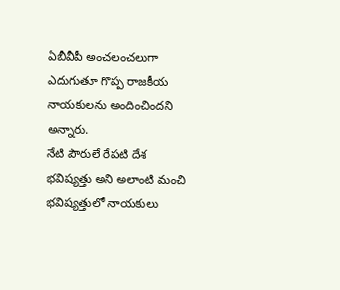ఏబీవీపీ అంచలంచలుగా ఎదుగుతూ గొప్ప రాజకీయ నాయకులను అందించిందని అన్నారు.
నేటి పౌరులే రేపటి దేశ భవిష్యత్తు అని అలాంటి మంచి భవిష్యత్తులో నాయకులు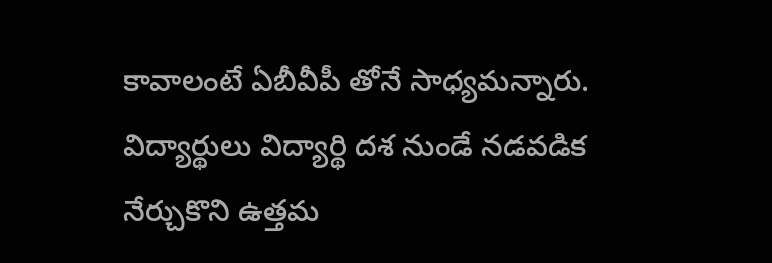కావాలంటే ఏబీవీపీ తోనే సాధ్యమన్నారు. విద్యార్థులు విద్యార్థి దశ నుండే నడవడిక నేర్చుకొని ఉత్తమ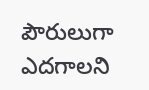పౌరులుగా ఎదగాలని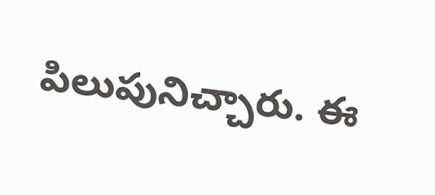పిలుపునిచ్చారు. ఈ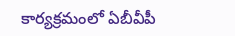కార్యక్రమంలో ఏబీవీపీ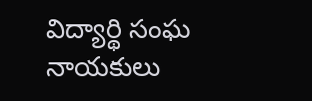విద్యార్థి సంఘ నాయకులు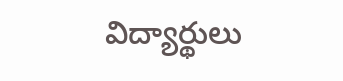విద్యార్థులు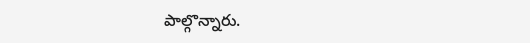పాల్గొన్నారు.